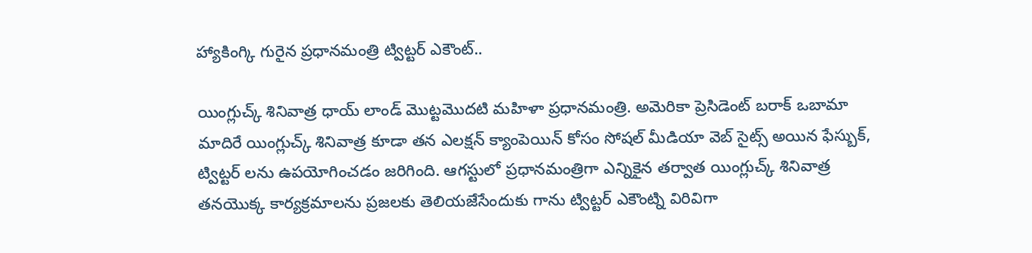హ్యాకింగ్కి గురైన ప్రధానమంత్రి ట్విట్టర్ ఎకౌంట్..

యింగ్లుచ్క్ శినివాత్ర ధాయ్ లాండ్ మొట్టమొదటి మహిళా ప్రధానమంత్రి. అమెరికా ప్రెసిడెంట్ బరాక్ ఒబామా మాదిరే యింగ్లుచ్క్ శినివాత్ర కూడా తన ఎలక్షన్ క్యాంపెయిన్ కోసం సోషల్ మీడియా వెబ్ సైట్స్ అయిన ఫేస్బుక్, ట్విట్టర్ లను ఉపయోగించడం జరిగింది. ఆగస్టులో ప్రధానమంత్రిగా ఎన్నికైన తర్వాత యింగ్లుచ్క్ శినివాత్ర తనయొక్క కార్యక్రమాలను ప్రజలకు తెలియజేసేందుకు గాను ట్విట్టర్ ఎకౌంట్ని విరివిగా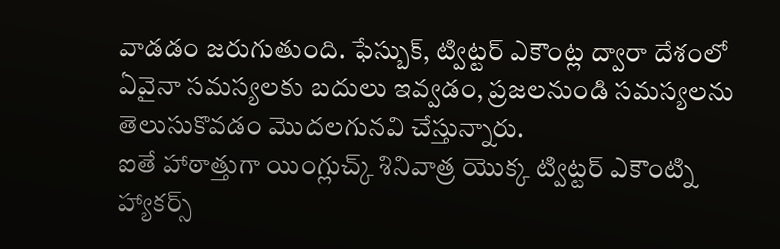వాడడం జరుగుతుంది. ఫేస్బుక్, ట్విట్టర్ ఎకౌంట్ల ద్వారా దేశంలో ఏవైనా సమస్యలకు బదులు ఇవ్వడం, ప్రజలనుండి సమస్యలను తెలుసుకొవడం మొదలగునవి చేస్తున్నారు.
ఐతే హాఠాత్తుగా యింగ్లుచ్క్ శినివాత్ర యొక్క ట్విట్టర్ ఎకౌంట్ని హ్యాకర్స్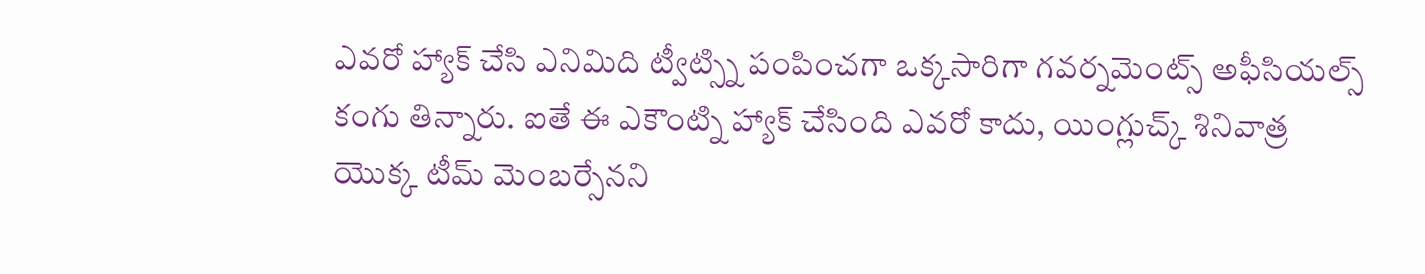ఎవరో హ్యాక్ చేసి ఎనిమిది ట్వీట్స్ని పంపించగా ఒక్కసారిగా గవర్నమెంట్స్ అఫీసియల్స్ కంగు తిన్నారు. ఐతే ఈ ఎకౌంట్ని హ్యాక్ చేసింది ఎవరో కాదు, యింగ్లుచ్క్ శినివాత్ర యొక్క టీమ్ మెంబర్సేనని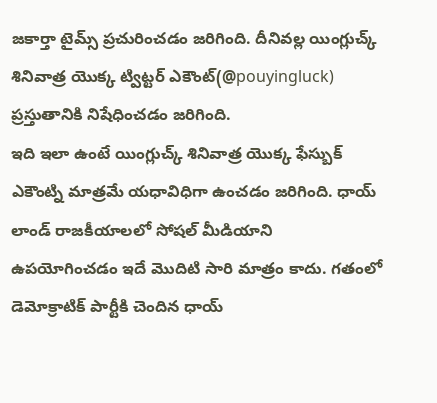జకార్తా టైమ్స్ ప్రచురించడం జరిగింది. దీనివల్ల యింగ్లుచ్క్ శినివాత్ర యొక్క ట్విట్టర్ ఎకౌంట్(@pouyingluck) ప్రస్తుతానికి నిషేధించడం జరిగింది.
ఇది ఇలా ఉంటే యింగ్లుచ్క్ శినివాత్ర యొక్క ఫేస్బుక్ ఎకౌంట్ని మాత్రమే యధావిధిగా ఉంచడం జరిగింది. ధాయ్ లాండ్ రాజకీయాలలో సోషల్ మీడియాని ఉపయోగించడం ఇదే మొదిటి సారి మాత్రం కాదు. గతంలో డెమోక్రాటిక్ పార్టీకి చెందిన ధాయ్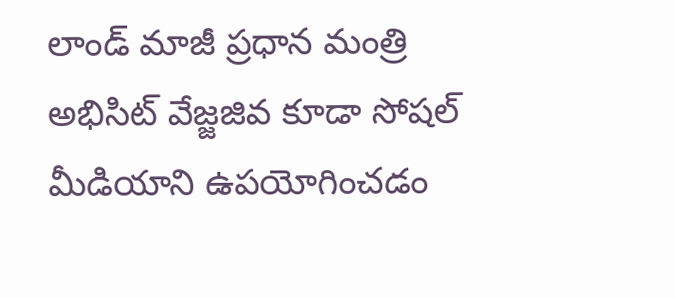లాండ్ మాజీ ప్రధాన మంత్రి అభిసిట్ వేజ్జజివ కూడా సోషల్ మీడియాని ఉపయోగించడం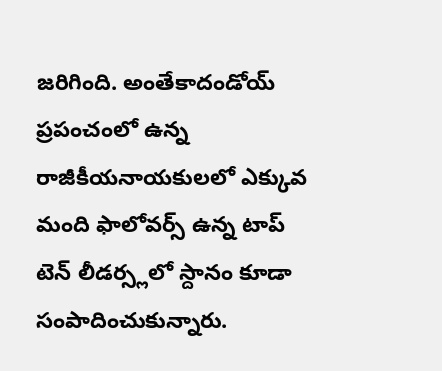జరిగింది. అంతేకాదండోయ్ ప్రపంచంలో ఉన్న రాజీకీయనాయకులలో ఎక్కువ మంది ఫాలోవర్స్ ఉన్న టాప్ టెన్ లీడర్స్లలో స్దానం కూడా సంపాదించుకున్నారు.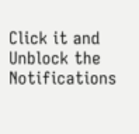Click it and Unblock the Notifications